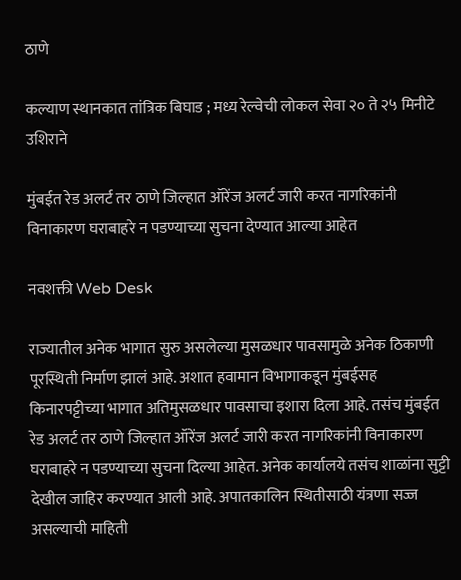ठाणे

कल्याण स्थानकात तांत्रिक बिघाड ; मध्य रेल्वेची लोकल सेवा २० ते २५ मिनीटे उशिराने

मुंबईत रेड अलर्ट तर ठाणे जिल्हात ऑरेंज अलर्ट जारी करत नागरिकांनी विनाकारण घराबाहरे न पडण्याच्या सुचना देण्यात आल्या आहेत

नवशक्ती Web Desk

राज्यातील अनेक भागात सुरु असलेल्या मुसळधार पावसामुळे अनेक ठिकाणी पूरस्थिती निर्माण झालं आहे. अशात हवामान विभागाकडून मुंबईसह किनारपट्टीच्या भागात अतिमुसळधार पावसाचा इशारा दिला आहे. तसंच मुंबईत रेड अलर्ट तर ठाणे जिल्हात ऑरेंज अलर्ट जारी करत नागरिकांनी विनाकारण घराबाहरे न पडण्याच्या सुचना दिल्या आहेत. अनेक कार्यालये तसंच शाळांना सुट्टी देखील जाहिर करण्यात आली आहे. अपातकालिन स्थितीसाठी यंत्रणा सज्ज असल्याची माहिती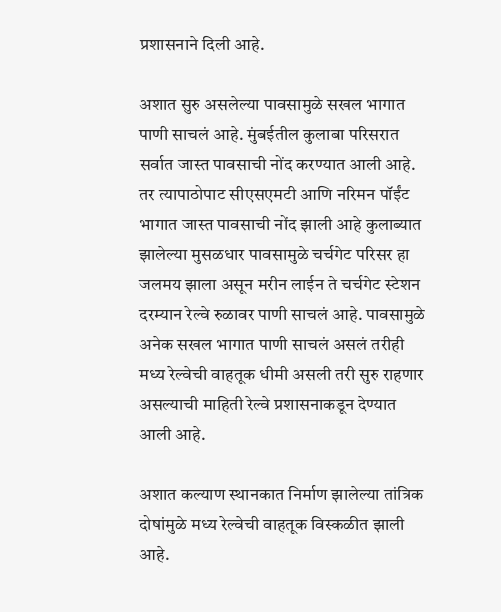प्रशासनाने दिली आहे.

अशात सुरु असलेल्या पावसामुळे सखल भागात पाणी साचलं आहे. मुंबईतील कुलाबा परिसरात सर्वात जास्त पावसाची नोंद करण्यात आली आहे. तर त्यापाठोपाट सीएसएमटी आणि नरिमन पॉईंट भागात जास्त पावसाची नोंद झाली आहे कुलाब्यात झालेल्या मुसळधार पावसामुळे चर्चगेट परिसर हा जलमय झाला असून मरीन लाईन ते चर्चगेट स्टेशन दरम्यान रेल्वे रुळावर पाणी साचलं आहे. पावसामुळे अनेक सखल भागात पाणी साचलं असलं तरीही मध्य रेल्वेची वाहतूक धीमी असली तरी सुरु राहणार असल्याची माहिती रेल्वे प्रशासनाकडून देण्यात आली आहे.

अशात कल्याण स्थानकात निर्माण झालेल्या तांत्रिक दोषांमुळे मध्य रेल्वेची वाहतूक विस्कळीत झाली आहे.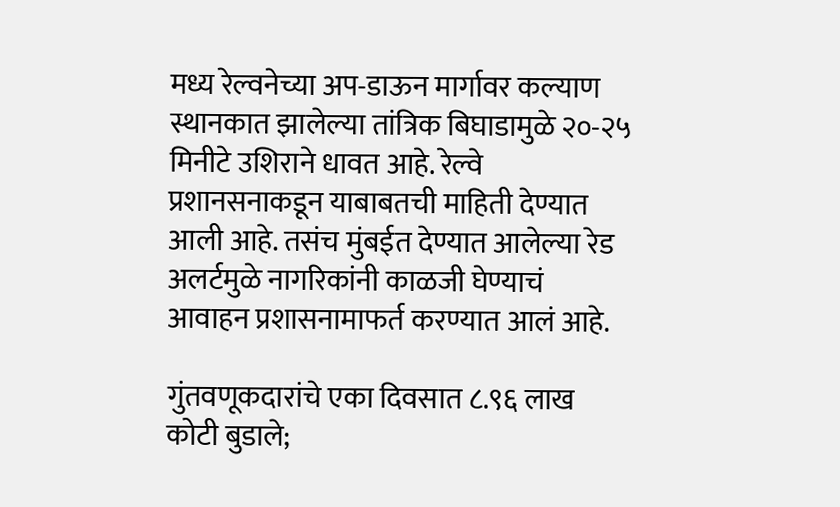मध्य रेल्वनेच्या अप-डाऊन मार्गावर कल्याण स्थानकात झालेल्या तांत्रिक बिघाडामुळे २०-२५ मिनीटे उशिराने धावत आहे. रेल्वे प्रशानसनाकडून याबाबतची माहिती देण्यात आली आहे. तसंच मुंबईत देण्यात आलेल्या रेड अलर्टमुळे नागरिकांनी काळजी घेण्याचं आवाहन प्रशासनामाफर्त करण्यात आलं आहे.

गुंतवणूकदारांचे एका दिवसात ८.९६ लाख कोटी बुडाले;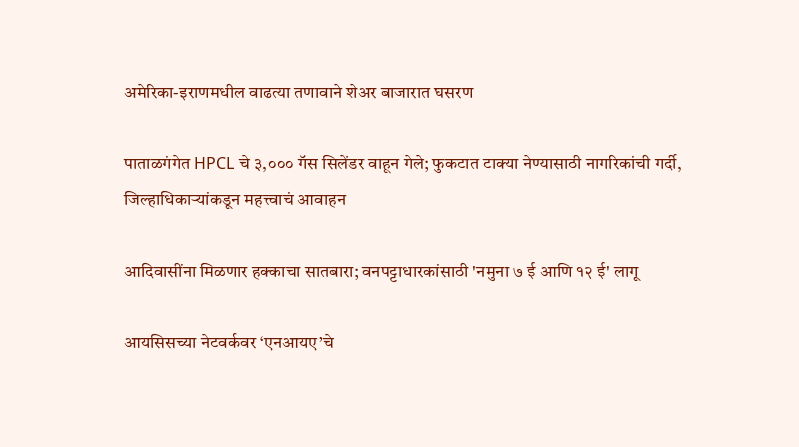अमेरिका-इराणमधील वाढत्या तणावाने शेअर बाजारात घसरण

पाताळगंगेत HPCL चे ३,००० गॅस सिलेंडर वाहून गेले; फुकटात टाक्या नेण्यासाठी नागरिकांची गर्दी, जिल्हाधिकाऱ्यांकडून महत्त्वाचं आवाहन

आदिवासींना मिळणार हक्काचा सातबारा; वनपट्टाधारकांसाठी 'नमुना ७ ई आणि १२ ई' लागू

आयसिसच्या नेटवर्कवर ‘एनआयए’चे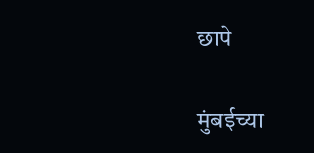छापे

मुंबईच्या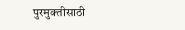पुरमुक्तीसाठी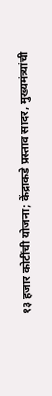१३ हजार कोटींची योजना; केंद्राकडे प्रस्ताव सादर, मुख्यमंत्र्यांची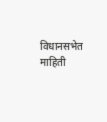विधानसभेत माहिती